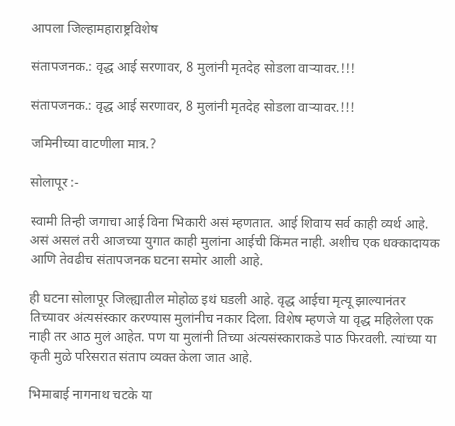आपला जिल्हामहाराष्ट्रविशेष

संतापजनक.: वृद्ध आई सरणावर, 8 मुलांनी मृतदेह सोडला वाऱ्यावर.!!!

संतापजनक.: वृद्ध आई सरणावर, 8 मुलांनी मृतदेह सोडला वाऱ्यावर.!!!

जमिनीच्या वाटणीला मात्र.?

सोलापूर :-

स्वामी तिन्ही जगाचा आई विना भिकारी असं म्हणतात. आई शिवाय सर्व काही व्यर्थ आहे. असं असलं तरी आजच्या युगात काही मुलांना आईची किंमत नाही. अशीच एक धक्कादायक आणि तेवढीच संतापजनक घटना समोर आली आहे.

ही घटना सोलापूर जिल्ह्यातील मोहोळ इथं घडली आहे. वृद्ध आईचा मृत्यू झाल्यानंतर तिच्यावर अंत्यसंस्कार करण्यास मुलांनीच नकार दिला. विशेष म्हणजे या वृद्ध महिलेला एक नाही तर आठ मुलं आहेत. पण या मुलांनी तिच्या अंत्यसंस्काराकडे पाठ फिरवली. त्यांच्या या कृती मुळे परिसरात संताप व्यक्त केला जात आहे.

भिमाबाई नागनाथ चटके या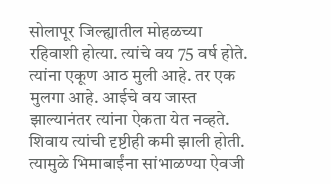सोलापूर जिल्ह्यातील मोहळच्या रहिवाशी होत्या. त्यांचे वय 75 वर्ष होते. त्यांना एकूण आठ मुली आहे. तर एक मुलगा आहे. आईचे वय जास्त झाल्यानंतर त्यांना ऐकता येत नव्हते. शिवाय त्यांची दृष्टीही कमी झाली होती. त्यामुळे भिमाबाईंना सांभाळण्या ऐवजी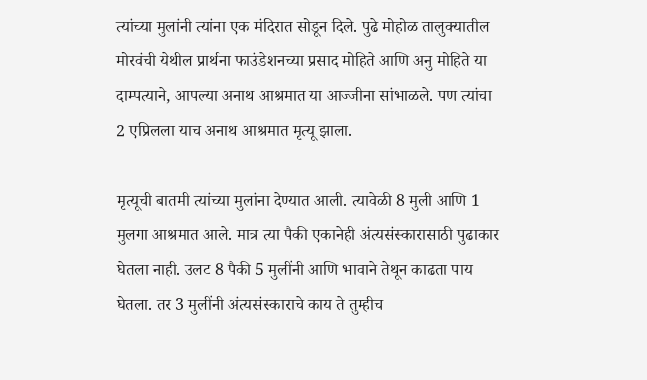त्यांच्या मुलांनी त्यांना एक मंदिरात सोडून दिले. पुढे मोहोळ तालुक्यातील मोरवंची येथील प्रार्थना फाउंडेशनच्या प्रसाद मोहिते आणि अनु मोहिते या दाम्पत्याने, आपल्या अनाथ आश्रमात या आज्जीना सांभाळले. पण त्यांचा 2 एप्रिलला याच अनाथ आश्रमात मृत्यू झाला.

मृत्यूची बातमी त्यांच्या मुलांना देण्यात आली. त्यावेळी 8 मुली आणि 1 मुलगा आश्रमात आले. मात्र त्या पैकी एकानेही अंत्यसंस्कारासाठी पुढाकार घेतला नाही. उलट 8 पैकी 5 मुलींनी आणि भावाने तेथून काढता पाय घेतला. तर 3 मुलींनी अंत्यसंस्काराचे काय ते तुम्हीच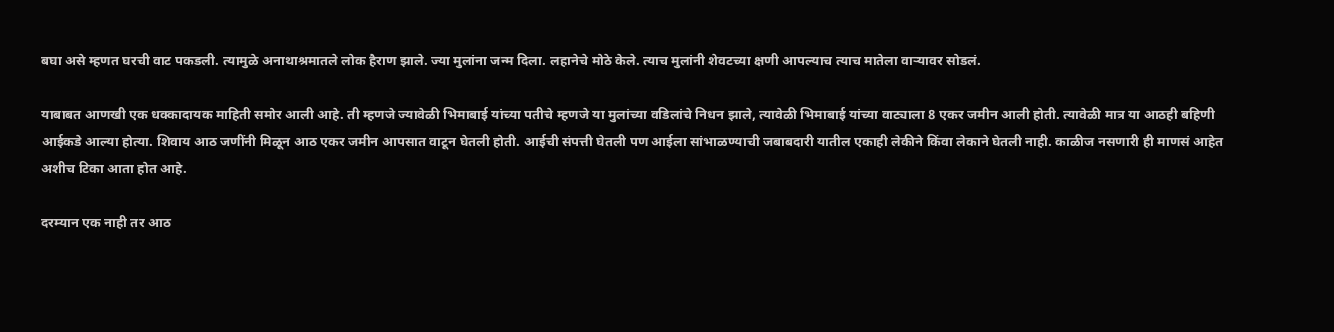बघा असे म्हणत घरची वाट पकडली. त्यामुळे अनाथाश्रमातले लोक हैराण झाले. ज्या मुलांना जन्म दिला. लहानेचे मोठे केले. त्याच मुलांनी शेवटच्या क्षणी आपल्याच त्याच मातेला वाऱ्यावर सोडलं.

याबाबत आणखी एक धक्कादायक माहिती समोर आली आहे. ती म्हणजे ज्यावेळी भिमाबाई यांच्या पतीचे म्हणजे या मुलांच्या वडिलांचे निधन झाले, त्यावेळी भिमाबाई यांच्या वाट्याला 8 एकर जमीन आली होती. त्यावेळी मात्र या आठही बहिणी आईकडे आल्या होत्या. शिवाय आठ जणींनी मिळून आठ एकर जमीन आपसात वाटून घेतली होती. आईची संपत्ती घेतली पण आईला सांभाळण्याची जबाबदारी यातील एकाही लेकीने किंवा लेकाने घेतली नाही. काळीज नसणारी ही माणसं आहेत अशीच टिका आता होत आहे.

दरम्यान एक नाही तर आठ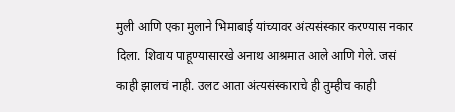मुली आणि एका मुलाने भिमाबाई यांच्यावर अंत्यसंस्कार करण्यास नकार दिला. शिवाय पाहूण्यासारखे अनाथ आश्रमात आले आणि गेले. जसं काही झालचं नाही. उलट आता अंत्यसंस्काराचे ही तुम्हीच काही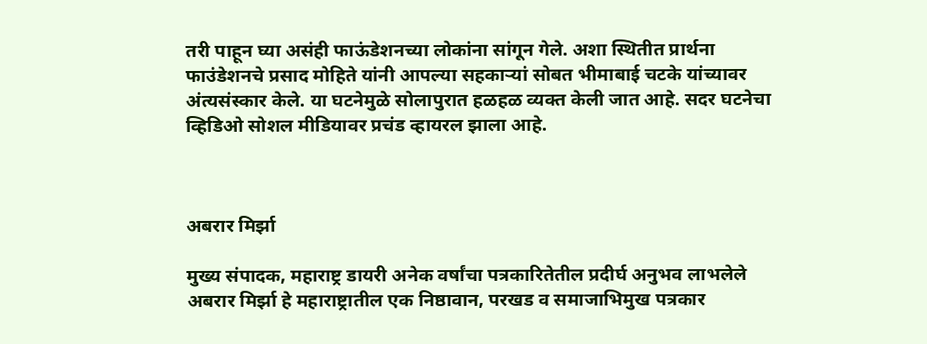तरी पाहून घ्या असंही फाऊंडेशनच्या लोकांना सांगून गेले. अशा स्थितीत प्रार्थना फाउंडेशनचे प्रसाद मोहिते यांनी आपल्या सहकाऱ्यां सोबत भीमाबाई चटके यांच्यावर अंत्यसंस्कार केले. या घटनेमुळे सोलापुरात हळहळ व्यक्त केली जात आहे. सदर घटनेचा व्हिडिओ सोशल मीडियावर प्रचंड व्हायरल झाला आहे.



अबरार मिर्झा

मुख्य संपादक, महाराष्ट्र डायरी अनेक वर्षांचा पत्रकारितेतील प्रदीर्घ अनुभव लाभलेले अबरार मिर्झा हे महाराष्ट्रातील एक निष्ठावान, परखड व समाजाभिमुख पत्रकार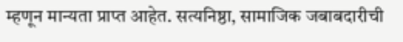म्हणून मान्यता प्राप्त आहेत. सत्यनिष्ठा, सामाजिक जबाबदारीची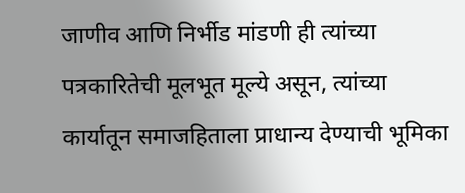जाणीव आणि निर्भीड मांडणी ही त्यांच्या पत्रकारितेची मूलभूत मूल्ये असून, त्यांच्या कार्यातून समाजहिताला प्राधान्य देण्याची भूमिका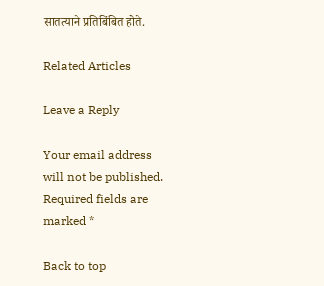सातत्याने प्रतिबिंबित होते.

Related Articles

Leave a Reply

Your email address will not be published. Required fields are marked *

Back to top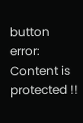button
error: Content is protected !!